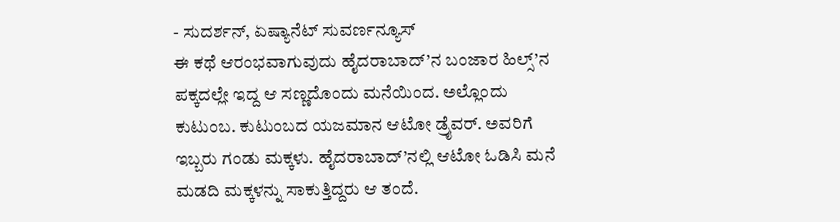- ಸುದರ್ಶನ್, ಏಷ್ಯಾನೆಟ್ ಸುವರ್ಣನ್ಯೂಸ್
ಈ ಕಥೆ ಆರಂಭವಾಗುವುದು ಹೈದರಾಬಾದ್’ನ ಬಂಜಾರ ಹಿಲ್ಸ್’ನ ಪಕ್ಕದಲ್ಲೇ ಇದ್ದ ಆ ಸಣ್ಣದೊಂದು ಮನೆಯಿಂದ. ಅಲ್ಲೊಂದು ಕುಟುಂಬ. ಕುಟುಂಬದ ಯಜಮಾನ ಆಟೋ ಡ್ರೈವರ್. ಅವರಿಗೆ ಇಬ್ಬರು ಗಂಡು ಮಕ್ಕಳು. ಹೈದರಾಬಾದ್’ನಲ್ಲಿ ಆಟೋ ಓಡಿಸಿ ಮನೆ ಮಡದಿ ಮಕ್ಕಳನ್ನು ಸಾಕುತ್ತಿದ್ದರು ಆ ತಂದೆ.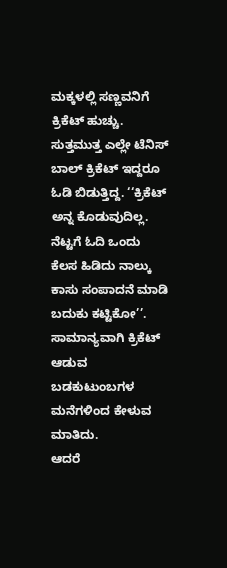ಮಕ್ಕಳಲ್ಲಿ ಸಣ್ಣವನಿಗೆ ಕ್ರಿಕೆಟ್ ಹುಚ್ಚು. ಸುತ್ತಮುತ್ತ ಎಲ್ಲೇ ಟೆನಿಸ್ ಬಾಲ್ ಕ್ರಿಕೆಟ್ ಇದ್ದರೂ ಓಡಿ ಬಿಡುತ್ತಿದ್ದ. ‘‘ಕ್ರಿಕೆಟ್ ಅನ್ನ ಕೊಡುವುದಿಲ್ಲ. ನೆಟ್ಟಗೆ ಓದಿ ಒಂದು ಕೆಲಸ ಹಿಡಿದು ನಾಲ್ಕು ಕಾಸು ಸಂಪಾದನೆ ಮಾಡಿ ಬದುಕು ಕಟ್ಟಿಕೋ’’. ಸಾಮಾನ್ಯವಾಗಿ ಕ್ರಿಕೆಟ್ ಆಡುವ ಬಡಕುಟುಂಬಗಳ ಮನೆಗಳಿಂದ ಕೇಳುವ ಮಾತಿದು.
ಆದರೆ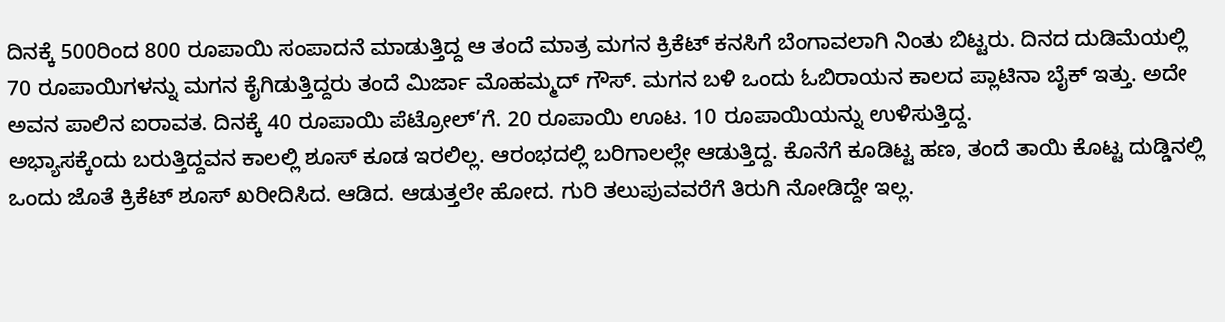ದಿನಕ್ಕೆ 500ರಿಂದ 800 ರೂಪಾಯಿ ಸಂಪಾದನೆ ಮಾಡುತ್ತಿದ್ದ ಆ ತಂದೆ ಮಾತ್ರ ಮಗನ ಕ್ರಿಕೆಟ್ ಕನಸಿಗೆ ಬೆಂಗಾವಲಾಗಿ ನಿಂತು ಬಿಟ್ಟರು. ದಿನದ ದುಡಿಮೆಯಲ್ಲಿ 70 ರೂಪಾಯಿಗಳನ್ನು ಮಗನ ಕೈಗಿಡುತ್ತಿದ್ದರು ತಂದೆ ಮಿರ್ಜಾ ಮೊಹಮ್ಮದ್ ಗೌಸ್. ಮಗನ ಬಳಿ ಒಂದು ಓಬಿರಾಯನ ಕಾಲದ ಪ್ಲಾಟಿನಾ ಬೈಕ್ ಇತ್ತು. ಅದೇ ಅವನ ಪಾಲಿನ ಐರಾವತ. ದಿನಕ್ಕೆ 40 ರೂಪಾಯಿ ಪೆಟ್ರೋಲ್’ಗೆ. 20 ರೂಪಾಯಿ ಊಟ. 10 ರೂಪಾಯಿಯನ್ನು ಉಳಿಸುತ್ತಿದ್ದ.
ಅಭ್ಯಾಸಕ್ಕೆಂದು ಬರುತ್ತಿದ್ದವನ ಕಾಲಲ್ಲಿ ಶೂಸ್ ಕೂಡ ಇರಲಿಲ್ಲ. ಆರಂಭದಲ್ಲಿ ಬರಿಗಾಲಲ್ಲೇ ಆಡುತ್ತಿದ್ದ. ಕೊನೆಗೆ ಕೂಡಿಟ್ಟ ಹಣ, ತಂದೆ ತಾಯಿ ಕೊಟ್ಟ ದುಡ್ಡಿನಲ್ಲಿ ಒಂದು ಜೊತೆ ಕ್ರಿಕೆಟ್ ಶೂಸ್ ಖರೀದಿಸಿದ. ಆಡಿದ. ಆಡುತ್ತಲೇ ಹೋದ. ಗುರಿ ತಲುಪುವವರೆಗೆ ತಿರುಗಿ ನೋಡಿದ್ದೇ ಇಲ್ಲ.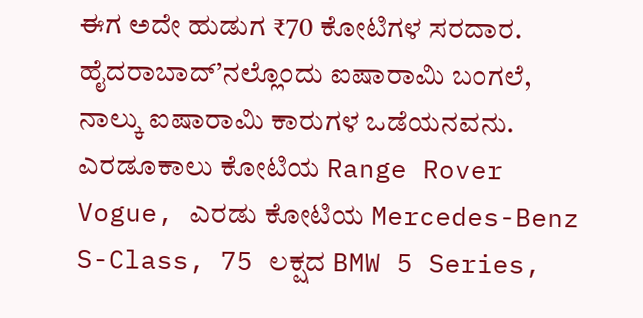ಈಗ ಅದೇ ಹುಡುಗ ₹70 ಕೋಟಿಗಳ ಸರದಾರ. ಹೈದರಾಬಾದ್’ನಲ್ಲೊಂದು ಐಷಾರಾಮಿ ಬಂಗಲೆ, ನಾಲ್ಕು ಐಷಾರಾಮಿ ಕಾರುಗಳ ಒಡೆಯನವನು. ಎರಡೂಕಾಲು ಕೋಟಿಯ Range Rover Vogue, ಎರಡು ಕೋಟಿಯ Mercedes-Benz S-Class, 75 ಲಕ್ಷದ BMW 5 Series,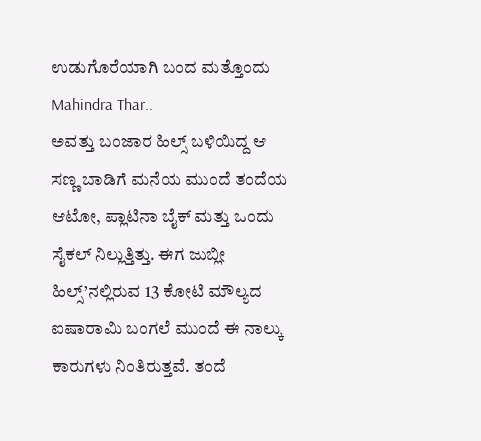ಉಡುಗೊರೆಯಾಗಿ ಬಂದ ಮತ್ತೊಂದು Mahindra Thar..
ಅವತ್ತು ಬಂಜಾರ ಹಿಲ್ಸ್ ಬಳಿಯಿದ್ದ ಆ ಸಣ್ಣ ಬಾಡಿಗೆ ಮನೆಯ ಮುಂದೆ ತಂದೆಯ ಆಟೋ, ಪ್ಲಾಟಿನಾ ಬೈಕ್ ಮತ್ತು ಒಂದು ಸೈಕಲ್ ನಿಲ್ಲುತ್ತಿತ್ತು. ಈಗ ಜುಬ್ಲೀ ಹಿಲ್ಸ್’ನಲ್ಲಿರುವ 13 ಕೋಟಿ ಮೌಲ್ಯದ ಐಷಾರಾಮಿ ಬಂಗಲೆ ಮುಂದೆ ಈ ನಾಲ್ಕು ಕಾರುಗಳು ನಿಂತಿರುತ್ತವೆ. ತಂದೆ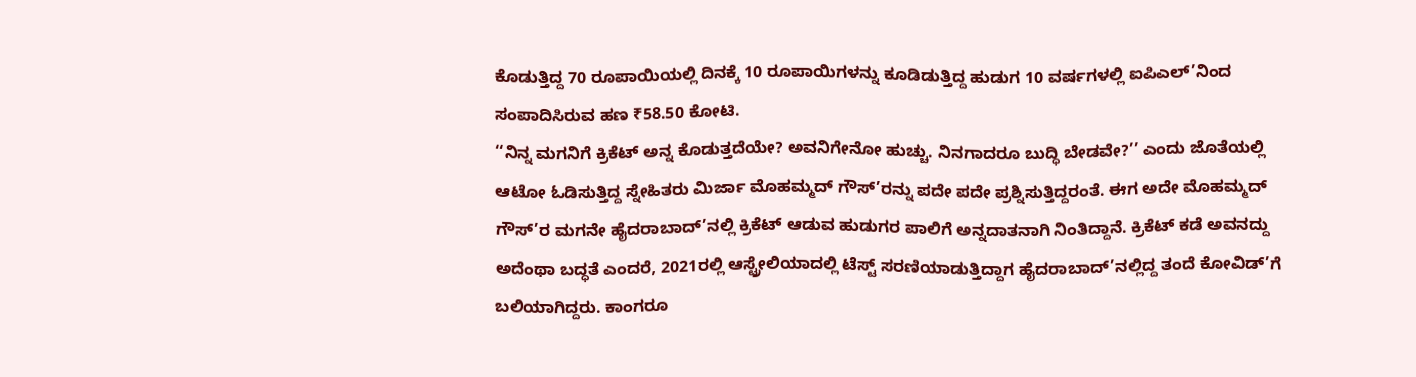ಕೊಡುತ್ತಿದ್ದ 70 ರೂಪಾಯಿಯಲ್ಲಿ ದಿನಕ್ಕೆ 10 ರೂಪಾಯಿಗಳನ್ನು ಕೂಡಿಡುತ್ತಿದ್ದ ಹುಡುಗ 10 ವರ್ಷಗಳಲ್ಲಿ ಐಪಿಎಲ್’ನಿಂದ ಸಂಪಾದಿಸಿರುವ ಹಣ ₹58.50 ಕೋಟಿ.
‘‘ನಿನ್ನ ಮಗನಿಗೆ ಕ್ರಿಕೆಟ್ ಅನ್ನ ಕೊಡುತ್ತದೆಯೇ? ಅವನಿಗೇನೋ ಹುಚ್ಚು. ನಿನಗಾದರೂ ಬುದ್ಧಿ ಬೇಡವೇ?’’ ಎಂದು ಜೊತೆಯಲ್ಲಿ ಆಟೋ ಓಡಿಸುತ್ತಿದ್ದ ಸ್ನೇಹಿತರು ಮಿರ್ಜಾ ಮೊಹಮ್ಮದ್ ಗೌಸ್’ರನ್ನು ಪದೇ ಪದೇ ಪ್ರಶ್ನಿಸುತ್ತಿದ್ದರಂತೆ. ಈಗ ಅದೇ ಮೊಹಮ್ಮದ್ ಗೌಸ್’ರ ಮಗನೇ ಹೈದರಾಬಾದ್’ನಲ್ಲಿ ಕ್ರಿಕೆಟ್ ಆಡುವ ಹುಡುಗರ ಪಾಲಿಗೆ ಅನ್ನದಾತನಾಗಿ ನಿಂತಿದ್ದಾನೆ. ಕ್ರಿಕೆಟ್ ಕಡೆ ಅವನದ್ದು ಅದೆಂಥಾ ಬದ್ಧತೆ ಎಂದರೆ, 2021ರಲ್ಲಿ ಆಸ್ಟ್ರೇಲಿಯಾದಲ್ಲಿ ಟೆಸ್ಟ್ ಸರಣಿಯಾಡುತ್ತಿದ್ದಾಗ ಹೈದರಾಬಾದ್’ನಲ್ಲಿದ್ದ ತಂದೆ ಕೋವಿಡ್’ಗೆ ಬಲಿಯಾಗಿದ್ದರು. ಕಾಂಗರೂ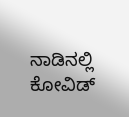ನಾಡಿನಲ್ಲಿ ಕೋವಿಡ್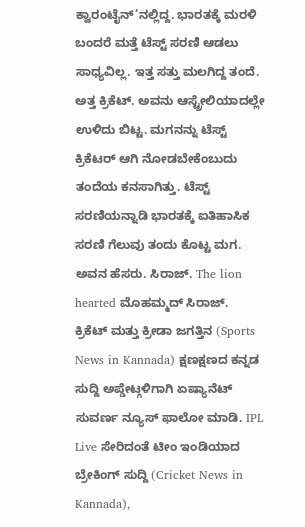ಕ್ವಾರಂಟೈನ್’ನಲ್ಲಿದ್ದ. ಭಾರತಕ್ಕೆ ಮರಳಿ ಬಂದರೆ ಮತ್ತೆ ಟೆಸ್ಟ್ ಸರಣಿ ಆಡಲು ಸಾಧ್ಯವಿಲ್ಲ. ಇತ್ತ ಸತ್ತು ಮಲಗಿದ್ದ ತಂದೆ. ಅತ್ತ ಕ್ರಿಕೆಟ್. ಅವನು ಆಸ್ಟ್ರೇಲಿಯಾದಲ್ಲೇ ಉಳಿದು ಬಿಟ್ಟ. ಮಗನನ್ನು ಟೆಸ್ಟ್ ಕ್ರಿಕೆಟರ್ ಆಗಿ ನೋಡಬೇಕೆಂಬುದು ತಂದೆಯ ಕನಸಾಗಿತ್ತು. ಟೆಸ್ಟ್ ಸರಣಿಯನ್ನಾಡಿ ಭಾರತಕ್ಕೆ ಐತಿಹಾಸಿಕ ಸರಣಿ ಗೆಲುವು ತಂದು ಕೊಟ್ಟ ಮಗ.
ಅವನ ಹೆಸರು. ಸಿರಾಜ್. The lion hearted ಮೊಹಮ್ಮದ್ ಸಿರಾಜ್.
ಕ್ರಿಕೆಟ್ ಮತ್ತು ಕ್ರೀಡಾ ಜಗತ್ತಿನ (Sports News in Kannada) ಕ್ಷಣಕ್ಷಣದ ಕನ್ನಡ ಸುದ್ದಿ ಅಪ್ಡೇಟ್ಗಳಿಗಾಗಿ ಏಷ್ಯಾನೆಟ್ ಸುವರ್ಣ ನ್ಯೂಸ್ ಫಾಲೋ ಮಾಡಿ. IPL Live ಸೇರಿದಂತೆ ಟೀಂ ಇಂಡಿಯಾದ ಬ್ರೇಕಿಂಗ್ ಸುದ್ದಿ (Cricket News in Kannada),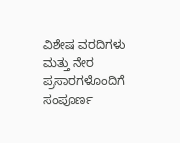ವಿಶೇಷ ವರದಿಗಳು ಮತ್ತು ನೇರ ಪ್ರಸಾರಗಳೊಂದಿಗೆ ಸಂಪೂರ್ಣ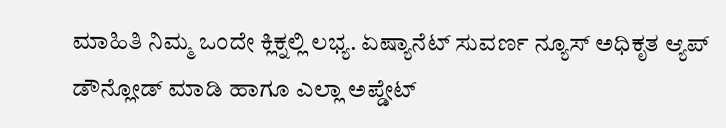ಮಾಹಿತಿ ನಿಮ್ಮ ಒಂದೇ ಕ್ಲಿಕ್ನಲ್ಲಿ ಲಭ್ಯ. ಏಷ್ಯಾನೆಟ್ ಸುವರ್ಣ ನ್ಯೂಸ್ ಅಧಿಕೃತ ಆ್ಯಪ್ ಡೌನ್ಲೋಡ್ ಮಾಡಿ ಹಾಗೂ ಎಲ್ಲಾ ಅಪ್ಡೇಟ್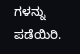ಗಳನ್ನು ಪಡೆಯಿರಿ.